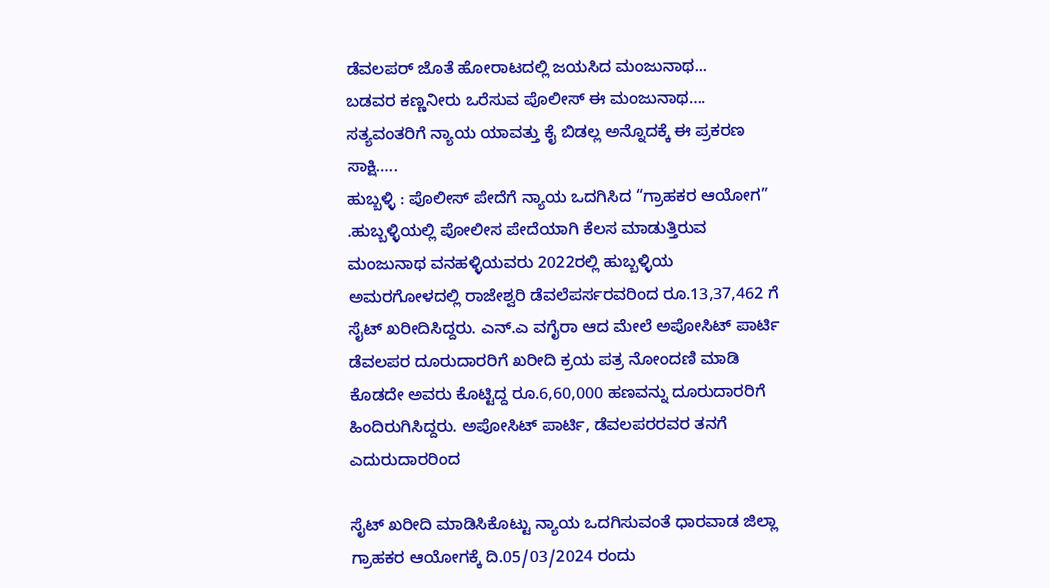ಡೆವಲಪರ್ ಜೊತೆ ಹೋರಾಟದಲ್ಲಿ ಜಯಸಿದ ಮಂಜುನಾಥ...
ಬಡವರ ಕಣ್ಣನೀರು ಒರೆಸುವ ಪೊಲೀಸ್ ಈ ಮಂಜುನಾಥ….
ಸತ್ಯವಂತರಿಗೆ ನ್ಯಾಯ ಯಾವತ್ತು ಕೈ ಬಿಡಲ್ಲ ಅನ್ನೊದಕ್ಕೆ ಈ ಪ್ರಕರಣ ಸಾಕ್ಷಿ…..
ಹುಬ್ಬಳ್ಳಿ : ಪೊಲೀಸ್ ಪೇದೆಗೆ ನ್ಯಾಯ ಒದಗಿಸಿದ “ಗ್ರಾಹಕರ ಆಯೋಗ” .ಹುಬ್ಬಳ್ಳಿಯಲ್ಲಿ ಪೋಲೀಸ ಪೇದೆಯಾಗಿ ಕೆಲಸ ಮಾಡುತ್ತಿರುವ ಮಂಜುನಾಥ ವನಹಳ್ಳಿಯವರು 2022ರಲ್ಲಿ ಹುಬ್ಬಳ್ಳಿಯ ಅಮರಗೋಳದಲ್ಲಿ ರಾಜೇಶ್ವರಿ ಡೆವಲೆಪರ್ಸರವರಿಂದ ರೂ.13,37,462 ಗೆ ಸೈಟ್ ಖರೀದಿಸಿದ್ದರು. ಎನ್.ಎ ವಗೈರಾ ಆದ ಮೇಲೆ ಅಪೋಸಿಟ್ ಪಾರ್ಟಿ ಡೆವಲಪರ ದೂರುದಾರರಿಗೆ ಖರೀದಿ ಕ್ರಯ ಪತ್ರ ನೋಂದಣಿ ಮಾಡಿ ಕೊಡದೇ ಅವರು ಕೊಟ್ಟಿದ್ದ ರೂ.6,60,000 ಹಣವನ್ನು ದೂರುದಾರರಿಗೆ ಹಿಂದಿರುಗಿಸಿದ್ದರು. ಅಪೋಸಿಟ್ ಪಾರ್ಟಿ, ಡೆವಲಪರರವರ ತನಗೆ ಎದುರುದಾರರಿಂದ

ಸೈಟ್ ಖರೀದಿ ಮಾಡಿಸಿಕೊಟ್ಟು ನ್ಯಾಯ ಒದಗಿಸುವಂತೆ ಧಾರವಾಡ ಜಿಲ್ಲಾ ಗ್ರಾಹಕರ ಆಯೋಗಕ್ಕೆ ದಿ.05/03/2024 ರಂದು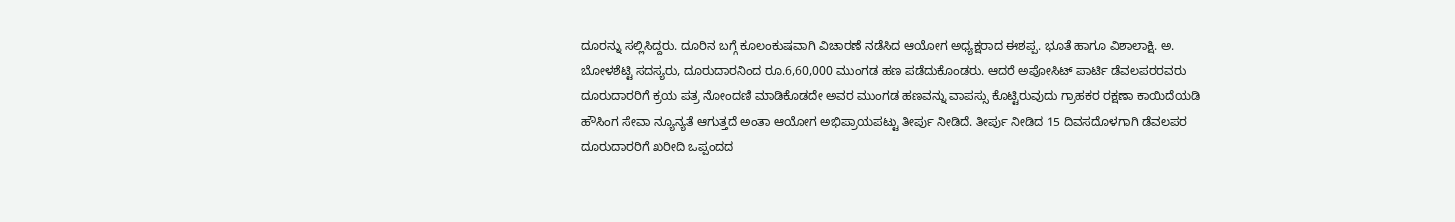ದೂರನ್ನು ಸಲ್ಲಿಸಿದ್ದರು. ದೂರಿನ ಬಗ್ಗೆ ಕೂಲಂಕುಷವಾಗಿ ವಿಚಾರಣೆ ನಡೆಸಿದ ಆಯೋಗ ಅಧ್ಯಕ್ಷರಾದ ಈಶಪ್ಪ. ಭೂತೆ ಹಾಗೂ ವಿಶಾಲಾಕ್ಷಿ. ಅ. ಬೋಳಶೆಟ್ಟಿ ಸದಸ್ಯರು, ದೂರುದಾರನಿಂದ ರೂ.6,60,000 ಮುಂಗಡ ಹಣ ಪಡೆದುಕೊಂಡರು. ಆದರೆ ಅಪೋಸಿಟ್ ಪಾರ್ಟಿ ಡೆವಲಪರರವರು ದೂರುದಾರರಿಗೆ ಕ್ರಯ ಪತ್ರ ನೋಂದಣಿ ಮಾಡಿಕೊಡದೇ ಅವರ ಮುಂಗಡ ಹಣವನ್ನು ವಾಪಸ್ಸು ಕೊಟ್ಟಿರುವುದು ಗ್ರಾಹಕರ ರಕ್ಷಣಾ ಕಾಯಿದೆಯಡಿ ಹೌಸಿಂಗ ಸೇವಾ ನ್ಯೂನ್ಯತೆ ಆಗುತ್ತದೆ ಅಂತಾ ಆಯೋಗ ಅಭಿಪ್ರಾಯಪಟ್ಟು ತೀರ್ಪು ನೀಡಿದೆ. ತೀರ್ಪು ನೀಡಿದ 15 ದಿವಸದೊಳಗಾಗಿ ಡೆವಲಪರ ದೂರುದಾರರಿಗೆ ಖರೀದಿ ಒಪ್ಪಂದದ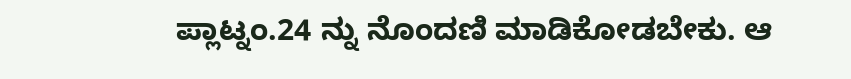ಪ್ಲಾಟ್ನಂ.24 ನ್ನು ನೊಂದಣಿ ಮಾಡಿಕೋಡಬೇಕು. ಆ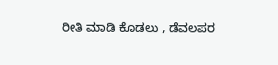ರೀತಿ ಮಾಡಿ ಕೊಡಲು , ಡೆವಲಪರ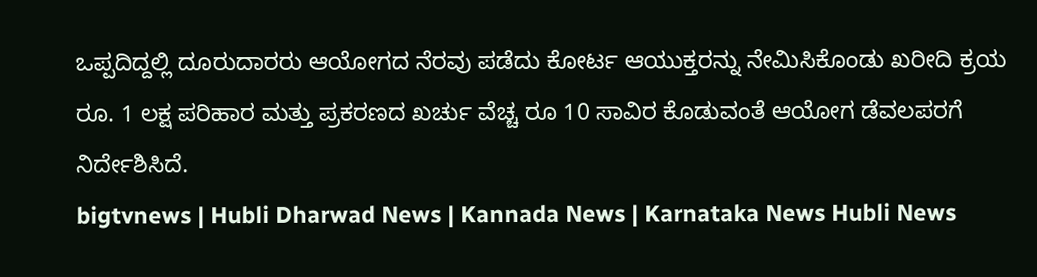ಒಪ್ಪದಿದ್ದಲ್ಲಿ ದೂರುದಾರರು ಆಯೋಗದ ನೆರವು ಪಡೆದು ಕೋರ್ಟ ಆಯುಕ್ತರನ್ನು ನೇಮಿಸಿಕೊಂಡು ಖರೀದಿ ಕ್ರಯ ರೂ. 1 ಲಕ್ಷ ಪರಿಹಾರ ಮತ್ತು ಪ್ರಕರಣದ ಖರ್ಚು ವೆಚ್ಚ ರೂ 10 ಸಾವಿರ ಕೊಡುವಂತೆ ಆಯೋಗ ಡೆವಲಪರಗೆ ನಿರ್ದೇಶಿಸಿದೆ.
bigtvnews | Hubli Dharwad News | Kannada News | Karnataka News Hubli News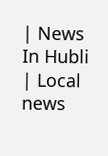| News In Hubli | Local news